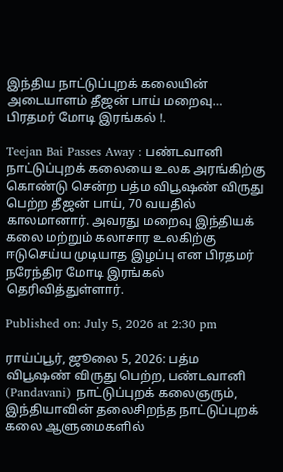இந்திய நாட்டுப்புறக் கலையின் அடையாளம் தீஜன் பாய் மறைவு… பிரதமர் மோடி இரங்கல் !.

Teejan Bai Passes Away : பண்டவானி நாட்டுப்புறக் கலையை உலக அரங்கிற்கு கொண்டு சென்ற பத்ம விபூஷண் விருது பெற்ற தீஜன் பாய், 70 வயதில் காலமானார். அவரது மறைவு இந்தியக் கலை மற்றும் கலாசார உலகிற்கு ஈடுசெய்ய முடியாத இழப்பு என பிரதமர் நரேந்திர மோடி இரங்கல் தெரிவித்துள்ளார்.

Published on: July 5, 2026 at 2:30 pm

ராய்ப்பூர், ஜூலை 5, 2026: பத்ம விபூஷண் விருது பெற்ற, பண்டவானி (Pandavani) நாட்டுப்புறக் கலைஞரும், இந்தியாவின் தலைசிறந்த நாட்டுப்புறக் கலை ஆளுமைகளில்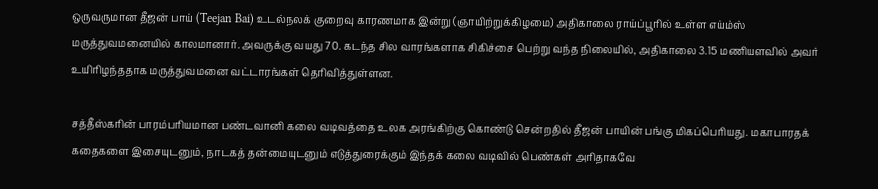ஒருவருமான தீஜன் பாய் (Teejan Bai) உடல்நலக் குறைவு காரணமாக இன்று (ஞாயிற்றுக்கிழமை) அதிகாலை ராய்ப்பூரில் உள்ள எய்ம்ஸ் மருத்துவமனையில் காலமானார். அவருக்கு வயது 70. கடந்த சில வாரங்களாக சிகிச்சை பெற்று வந்த நிலையில், அதிகாலை 3.15 மணியளவில் அவர் உயிரிழந்ததாக மருத்துவமனை வட்டாரங்கள் தெரிவித்துள்ளன.

சத்தீஸ்கரின் பாரம்பரியமான பண்டவானி கலை வடிவத்தை உலக அரங்கிற்கு கொண்டு சென்றதில் தீஜன் பாயின் பங்கு மிகப்பெரியது. மகாபாரதக் கதைகளை இசையுடனும், நாடகத் தன்மையுடனும் எடுத்துரைக்கும் இந்தக் கலை வடிவில் பெண்கள் அரிதாகவே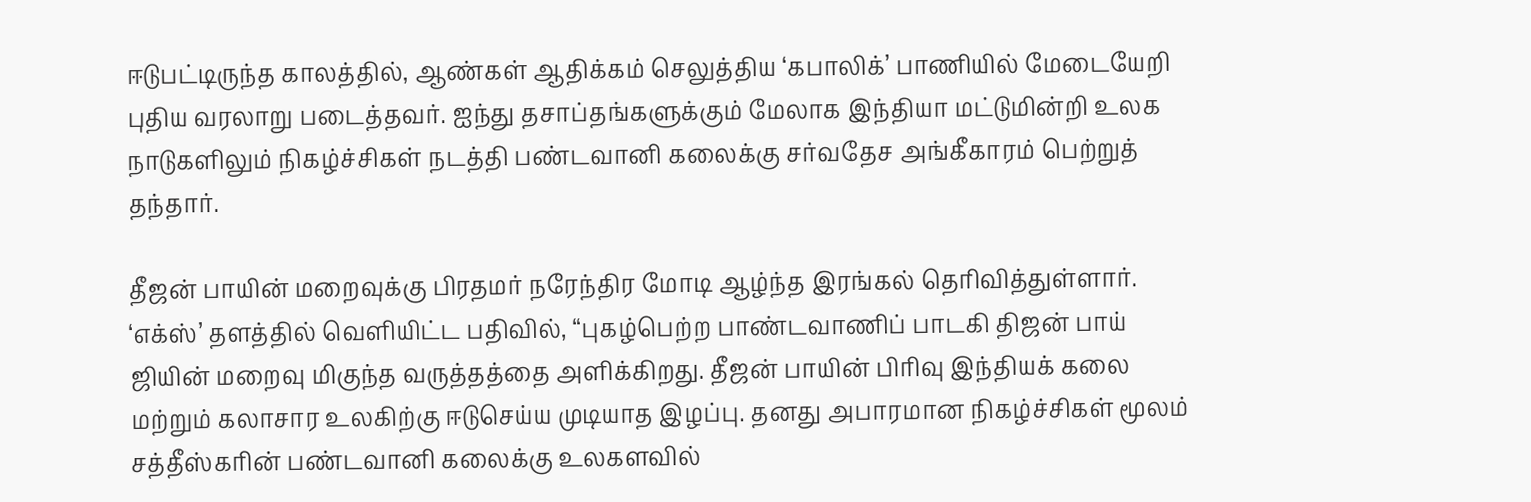ஈடுபட்டிருந்த காலத்தில், ஆண்கள் ஆதிக்கம் செலுத்திய ‘கபாலிக்’ பாணியில் மேடையேறி புதிய வரலாறு படைத்தவர். ஐந்து தசாப்தங்களுக்கும் மேலாக இந்தியா மட்டுமின்றி உலக நாடுகளிலும் நிகழ்ச்சிகள் நடத்தி பண்டவானி கலைக்கு சர்வதேச அங்கீகாரம் பெற்றுத் தந்தார்.

தீஜன் பாயின் மறைவுக்கு பிரதமர் நரேந்திர மோடி ஆழ்ந்த இரங்கல் தெரிவித்துள்ளார். ‘எக்ஸ்’ தளத்தில் வெளியிட்ட பதிவில், “புகழ்பெற்ற பாண்டவாணிப் பாடகி திஜன் பாய் ஜியின் மறைவு மிகுந்த வருத்தத்தை அளிக்கிறது. தீஜன் பாயின் பிரிவு இந்தியக் கலை மற்றும் கலாசார உலகிற்கு ஈடுசெய்ய முடியாத இழப்பு. தனது அபாரமான நிகழ்ச்சிகள் மூலம் சத்தீஸ்கரின் பண்டவானி கலைக்கு உலகளவில்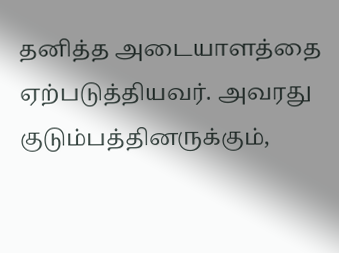தனித்த அடையாளத்தை ஏற்படுத்தியவர். அவரது குடும்பத்தினருக்கும்,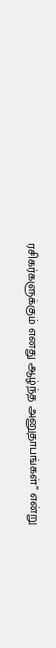ரசிகர்களுக்கும் எனது ஆழ்ந்த அனுதாபங்கள்” என்று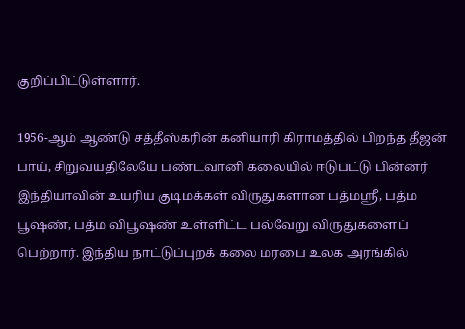குறிப்பிட்டுள்ளார்.

1956-ஆம் ஆண்டு சத்தீஸ்கரின் கனியாரி கிராமத்தில் பிறந்த தீஜன் பாய், சிறுவயதிலேயே பண்டவானி கலையில் ஈடுபட்டு பின்னர் இந்தியாவின் உயரிய குடிமக்கள் விருதுகளான பத்மஸ்ரீ, பத்ம பூஷண், பத்ம விபூஷண் உள்ளிட்ட பல்வேறு விருதுகளைப் பெற்றார். இந்திய நாட்டுப்புறக் கலை மரபை உலக அரங்கில்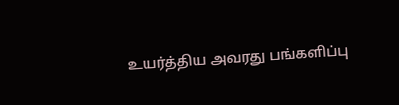உயர்த்திய அவரது பங்களிப்பு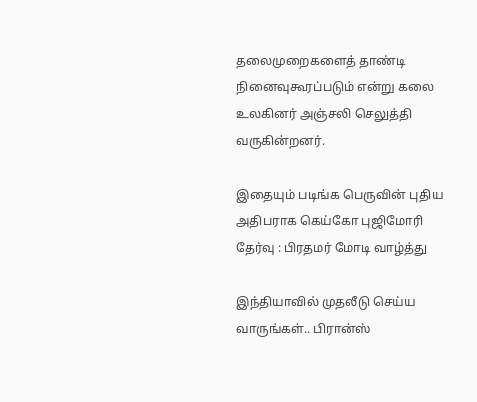தலைமுறைகளைத் தாண்டி நினைவுகூரப்படும் என்று கலை உலகினர் அஞ்சலி செலுத்தி வருகின்றனர்.

இதையும் படிங்க பெருவின் புதிய அதிபராக கெய்கோ புஜிமோரி தேர்வு : பிரதமர் மோடி வாழ்த்து

இந்தியாவில் முதலீடு செய்ய வாருங்கள்.. பிரான்ஸ்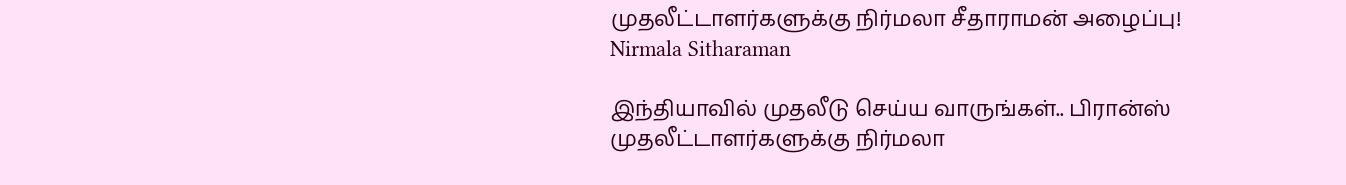முதலீட்டாளர்களுக்கு நிர்மலா சீதாராமன் அழைப்பு! Nirmala Sitharaman

இந்தியாவில் முதலீடு செய்ய வாருங்கள்.. பிரான்ஸ் முதலீட்டாளர்களுக்கு நிர்மலா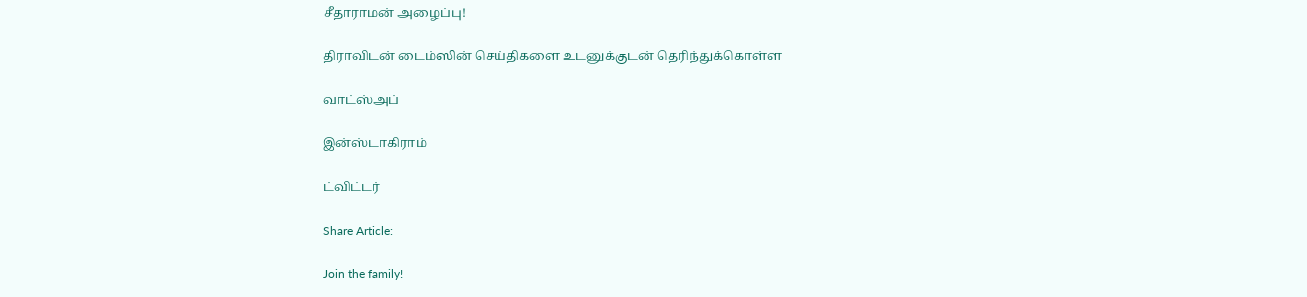சீதாராமன் அழைப்பு!

திராவிடன் டைம்ஸின் செய்திகளை உடனுக்குடன் தெரிந்துக்கொள்ள

வாட்ஸ்அப்

இன்ஸ்டாகிராம்

ட்விட்டர்

Share Article:

Join the family!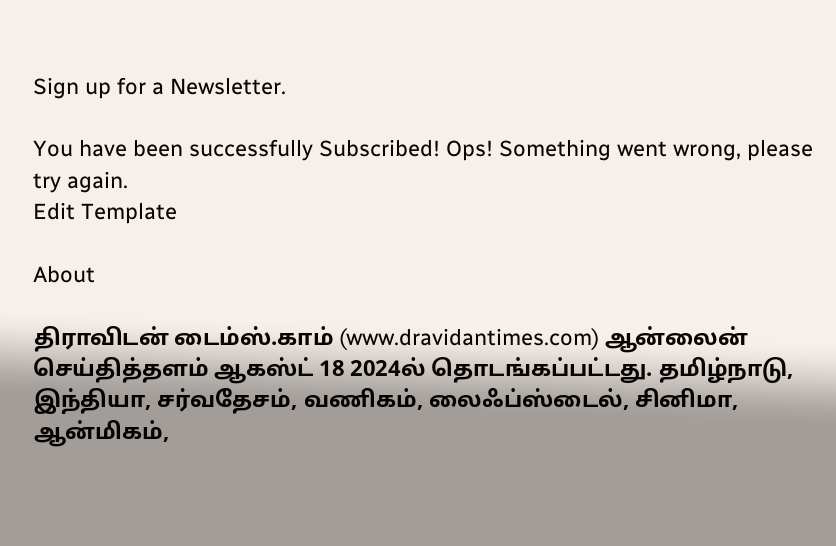Sign up for a Newsletter.

You have been successfully Subscribed! Ops! Something went wrong, please try again.
Edit Template

About

திராவிடன் டைம்ஸ்.காம் (www.dravidantimes.com) ஆன்லைன் செய்தித்தளம் ஆகஸ்ட் 18 2024ல் தொடங்கப்பட்டது. தமிழ்நாடு, இந்தியா, சர்வதேசம், வணிகம், லைஃப்ஸ்டைல், சினிமா, ஆன்மிகம்,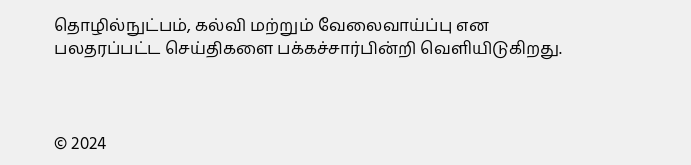தொழில்நுட்பம், கல்வி மற்றும் வேலைவாய்ப்பு என பலதரப்பட்ட செய்திகளை பக்கச்சார்பின்றி வெளியிடுகிறது.



© 2024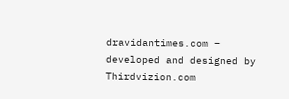dravidantimes.com – developed and designed by Thirdvizion.com